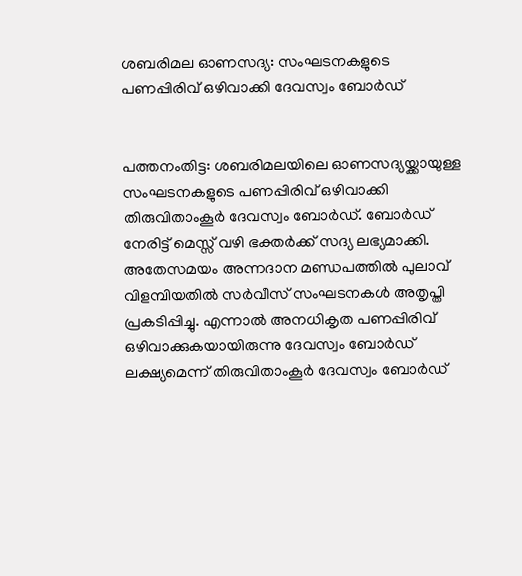ശബരിമല ഓണസദ്യ: സംഘടനകളുടെ പണപ്പിരിവ് ഒഴിവാക്കി ദേവസ്വം ബോര്‍ഡ്


പത്തനംതിട്ട: ശബരിമലയിലെ ഓണസദ്യയ്ക്കായുള്ള സംഘടനകളുടെ പണപ്പിരിവ് ഒഴിവാക്കി തിരുവിതാംകൂര്‍ ദേവസ്വം ബോര്‍ഡ്. ബോര്‍ഡ് നേരിട്ട് മെസ്സ് വഴി ഭക്തര്‍ക്ക് സദ്യ ലഭ്യമാക്കി. അതേസമയം അന്നദാന മണ്ഡപത്തില്‍ പുലാവ് വിളമ്പിയതില്‍ സര്‍വീസ് സംഘടനകള്‍ അതൃപ്തി പ്രകടിപ്പിച്ചു. എന്നാല്‍ അനധികൃത പണപ്പിരിവ് ഒഴിവാക്കുകയായിരുന്നു ദേവസ്വം ബോര്‍ഡ് ലക്ഷ്യമെന്ന് തിരുവിതാംകൂര്‍ ദേവസ്വം ബോര്‍ഡ്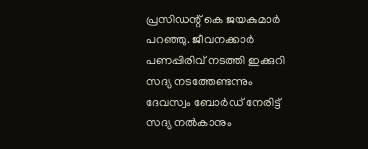പ്രസിഡന്റ് കെ ജയകുമാര്‍ പറഞ്ഞു. ജീവനക്കാര്‍ പണപ്പിരിവ് നടത്തി ഇക്കുറി സദ്യ നടത്തേണ്ടന്നും ദേവസ്വം ബോര്‍ഡ് നേരിട്ട് സദ്യ നല്‍കാനും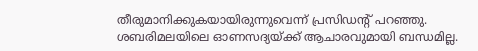തീരുമാനിക്കുകയായിരുന്നുവെന്ന് പ്രസിഡന്റ് പറഞ്ഞു. ശബരിമലയിലെ ഓണസദ്യയ്ക്ക് ആചാരവുമായി ബന്ധമില്ല.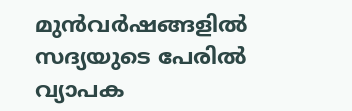മുന്‍വര്‍ഷങ്ങളില്‍ സദ്യയുടെ പേരില്‍ വ്യാപക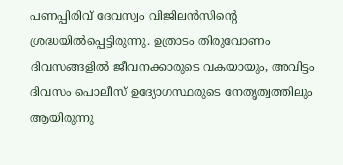പണപ്പിരിവ് ദേവസ്വം വിജിലന്‍സിന്റെ ശ്രദ്ധയില്‍പ്പെട്ടിരുന്നു. ഉത്രാടം തിരുവോണം ദിവസങ്ങളില്‍ ജീവനക്കാരുടെ വകയായും, അവിട്ടം ദിവസം പൊലീസ് ഉദ്യോഗസ്ഥരുടെ നേതൃത്വത്തിലും ആയിരുന്നു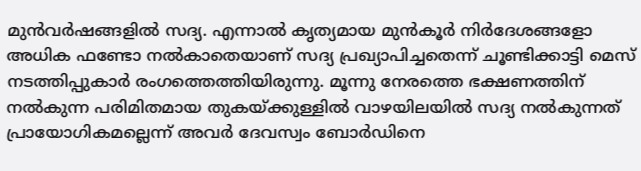മുന്‍വര്‍ഷങ്ങളില്‍ സദ്യ. എന്നാല്‍ കൃത്യമായ മുന്‍കൂര്‍ നിര്‍ദേശങ്ങളോ അധിക ഫണ്ടോ നല്‍കാതെയാണ് സദ്യ പ്രഖ്യാപിച്ചതെന്ന് ചൂണ്ടിക്കാട്ടി മെസ് നടത്തിപ്പുകാര്‍ രംഗത്തെത്തിയിരുന്നു. മൂന്നു നേരത്തെ ഭക്ഷണത്തിന് നല്‍കുന്ന പരിമിതമായ തുകയ്ക്കുള്ളില്‍ വാഴയിലയില്‍ സദ്യ നല്‍കുന്നത് പ്രായോഗികമല്ലെന്ന് അവര്‍ ദേവസ്വം ബോര്‍ഡിനെ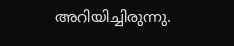അറിയിച്ചിരുന്നു.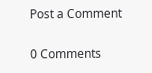Post a Comment

0 Comments